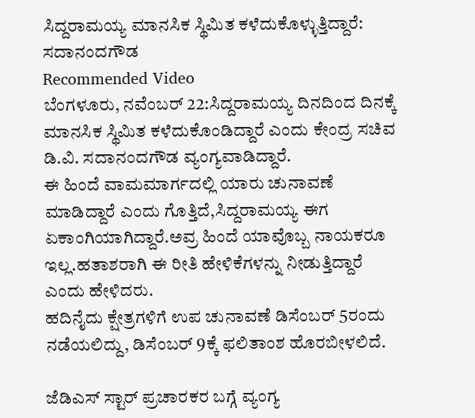ಸಿದ್ದರಾಮಯ್ಯ ಮಾನಸಿಕ ಸ್ಥಿಮಿತ ಕಳೆದುಕೊಳ್ಳುತ್ತಿದ್ದಾರೆ: ಸದಾನಂದಗೌಡ
Recommended Video
ಬೆಂಗಳೂರು, ನವೆಂಬರ್ 22:ಸಿದ್ದರಾಮಯ್ಯ ದಿನದಿಂದ ದಿನಕ್ಕೆ ಮಾನಸಿಕ ಸ್ಥಿಮಿತ ಕಳೆದುಕೊಂಡಿದ್ದಾರೆ ಎಂದು ಕೇಂದ್ರ ಸಚಿವ ಡಿ.ವಿ. ಸದಾನಂದಗೌಡ ವ್ಯಂಗ್ಯವಾಡಿದ್ದಾರೆ.
ಈ ಹಿಂದೆ ವಾಮಮಾರ್ಗದಲ್ಲಿ ಯಾರು ಚುನಾವಣೆ ಮಾಡಿದ್ದಾರೆ ಎಂದು ಗೊತ್ತಿದೆ,ಸಿದ್ದರಾಮಯ್ಯ ಈಗ ಏಕಾಂಗಿಯಾಗಿದ್ದಾರೆ.ಅವ್ರ ಹಿಂದೆ ಯಾವೊಬ್ಬ ನಾಯಕರೂ ಇಲ್ಲ.ಹತಾಶರಾಗಿ ಈ ರೀತಿ ಹೇಳಿಕೆಗಳನ್ನು ನೀಡುತ್ತಿದ್ದಾರೆ ಎಂದು ಹೇಳಿದರು.
ಹದಿನೈದು ಕ್ಷೇತ್ರಗಳಿಗೆ ಉಪ ಚುನಾವಣೆ ಡಿಸೆಂಬರ್ 5ರಂದು ನಡೆಯಲಿದ್ದು, ಡಿಸೆಂಬರ್ 9ಕ್ಕೆ ಫಲಿತಾಂಶ ಹೊರಬೀಳಲಿದೆ.

ಜೆಡಿಎಸ್ ಸ್ಟಾರ್ ಪ್ರಚಾರಕರ ಬಗ್ಗೆ ವ್ಯಂಗ್ಯ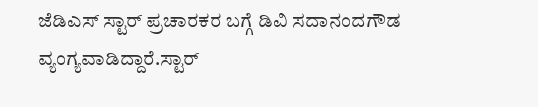ಜೆಡಿಎಸ್ ಸ್ಟಾರ್ ಪ್ರಚಾರಕರ ಬಗ್ಗೆ ಡಿವಿ ಸದಾನಂದಗೌಡ ವ್ಯಂಗ್ಯವಾಡಿದ್ದಾರೆ.ಸ್ಟಾರ್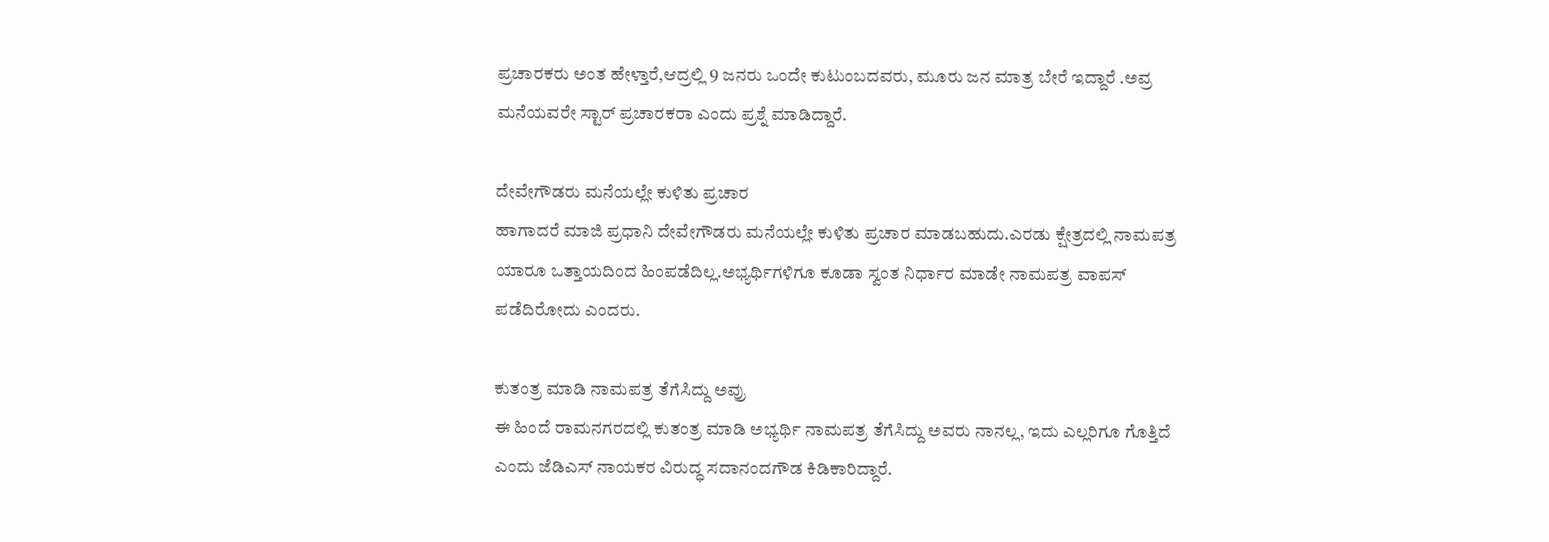ಪ್ರಚಾರಕರು ಅಂತ ಹೇಳ್ತಾರೆ,ಆದ್ರಲ್ಲಿ 9 ಜನರು ಒಂದೇ ಕುಟುಂಬದವರು, ಮೂರು ಜನ ಮಾತ್ರ ಬೇರೆ ಇದ್ದಾರೆ .ಅವ್ರ ಮನೆಯವರೇ ಸ್ಟಾರ್ ಪ್ರಚಾರಕರಾ ಎಂದು ಪ್ರಶ್ನೆ ಮಾಡಿದ್ದಾರೆ.

ದೇವೇಗೌಡರು ಮನೆಯಲ್ಲೇ ಕುಳಿತು ಪ್ರಚಾರ
ಹಾಗಾದರೆ ಮಾಜಿ ಪ್ರಧಾನಿ ದೇವೇಗೌಡರು ಮನೆಯಲ್ಲೇ ಕುಳಿತು ಪ್ರಚಾರ ಮಾಡಬಹುದು.ಎರಡು ಕ್ಷೇತ್ರದಲ್ಲಿ ನಾಮಪತ್ರ ಯಾರೂ ಒತ್ತಾಯದಿಂದ ಹಿಂಪಡೆದಿಲ್ಲ.ಅಭ್ಯರ್ಥಿಗಳಿಗೂ ಕೂಡಾ ಸ್ವಂತ ನಿರ್ಧಾರ ಮಾಡೇ ನಾಮಪತ್ರ ವಾಪಸ್ ಪಡೆದಿರೋದು ಎಂದರು.

ಕುತಂತ್ರ ಮಾಡಿ ನಾಮಪತ್ರ ತೆಗೆಸಿದ್ದು ಅವ್ರು
ಈ ಹಿಂದೆ ರಾಮನಗರದಲ್ಲಿ ಕುತಂತ್ರ ಮಾಡಿ ಅಭ್ಯರ್ಥಿ ನಾಮಪತ್ರ ತೆಗೆಸಿದ್ದು ಅವರು ನಾನಲ್ಲ, ಇದು ಎಲ್ಲರಿಗೂ ಗೊತ್ತಿದೆ ಎಂದು ಜೆಡಿಎಸ್ ನಾಯಕರ ವಿರುದ್ಧ ಸದಾನಂದಗೌಡ ಕಿಡಿಕಾರಿದ್ದಾರೆ.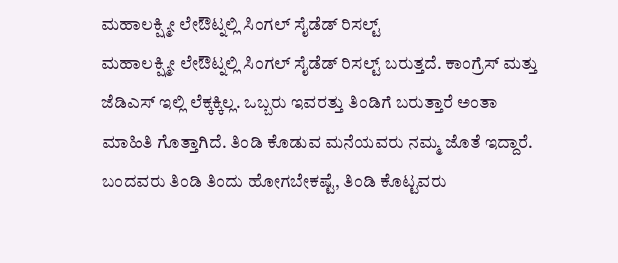ಮಹಾಲಕ್ಷ್ಮೀ ಲೇಔಟ್ನಲ್ಲಿ ಸಿಂಗಲ್ ಸೈಡೆಡ್ ರಿಸಲ್ಟ್
ಮಹಾಲಕ್ಷ್ಮೀ ಲೇಔಟ್ನಲ್ಲಿ ಸಿಂಗಲ್ ಸೈಡೆಡ್ ರಿಸಲ್ಟ್ ಬರುತ್ತದೆ. ಕಾಂಗ್ರೆಸ್ ಮತ್ತು ಜೆಡಿಎಸ್ ಇಲ್ಲಿ ಲೆಕ್ಕಕ್ಕಿಲ್ಲ. ಒಬ್ಬರು ಇವರತ್ತು ತಿಂಡಿಗೆ ಬರುತ್ತಾರೆ ಅಂತಾ ಮಾಹಿತಿ ಗೊತ್ತಾಗಿದೆ. ತಿಂಡಿ ಕೊಡುವ ಮನೆಯವರು ನಮ್ಮ ಜೊತೆ ಇದ್ದಾರೆ. ಬಂದವರು ತಿಂಡಿ ತಿಂದು ಹೋಗಬೇಕಷ್ಟೆ, ತಿಂಡಿ ಕೊಟ್ಟವರು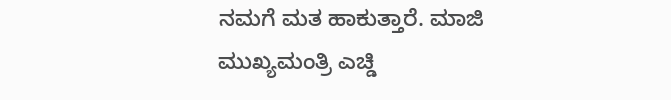ನಮಗೆ ಮತ ಹಾಕುತ್ತಾರೆ. ಮಾಜಿ ಮುಖ್ಯಮಂತ್ರಿ ಎಚ್ಡಿ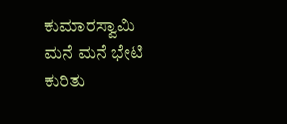ಕುಮಾರಸ್ವಾಮಿ ಮನೆ ಮನೆ ಭೇಟಿ ಕುರಿತು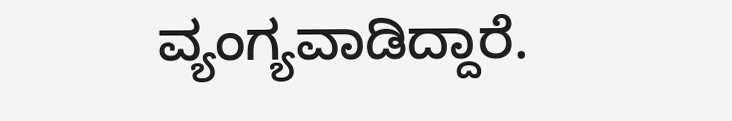ವ್ಯಂಗ್ಯವಾಡಿದ್ದಾರೆ.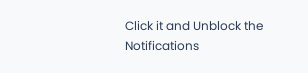Click it and Unblock the Notifications